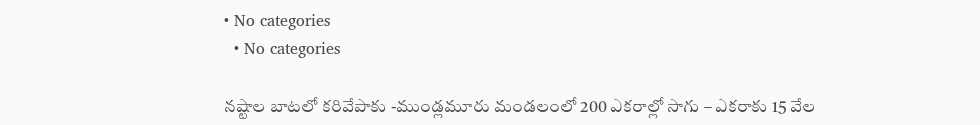• No categories
  • No categories

నష్టాల బాటలో కరివేపాకు -ముండ్లమూరు మండలంలో 200 ఎకరాల్లో సాగు – ఎకరాకు 15 వేల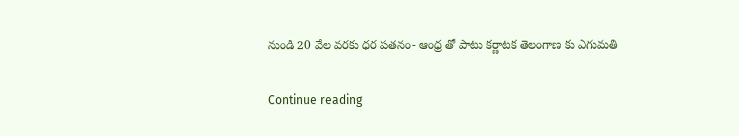నుండి 20 వేల వరకు ధర పతనం- ఆంధ్ర తో పాటు కర్ణాటక తెలంగాణ కు ఎగుమతి

Continue reading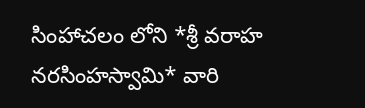సింహాచలం లోని *శ్రీ వరాహ నరసింహస్వామి* వారి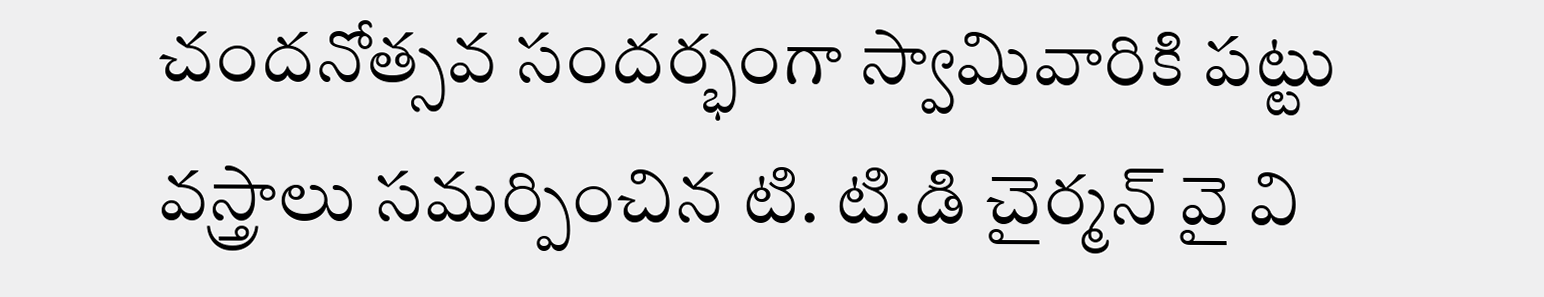చందనోత్సవ సందర్భంగా స్వామివారికి పట్టు వస్త్రాలు సమర్పించిన టి. టి.డి చైర్మన్ వై వి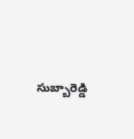సుబ్బారెడ్డి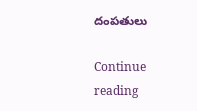దంపతులు

Continue reading